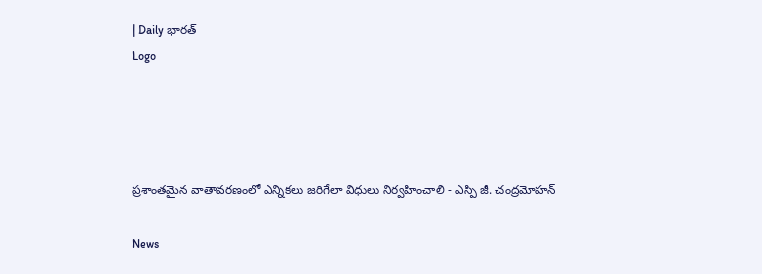| Daily భారత్
Logo




ప్రశాంతమైన వాతావరణంలో ఎన్నికలు జరిగేలా విధులు నిర్వహించాలి - ఎస్పి జీ. చంద్రమోహన్

News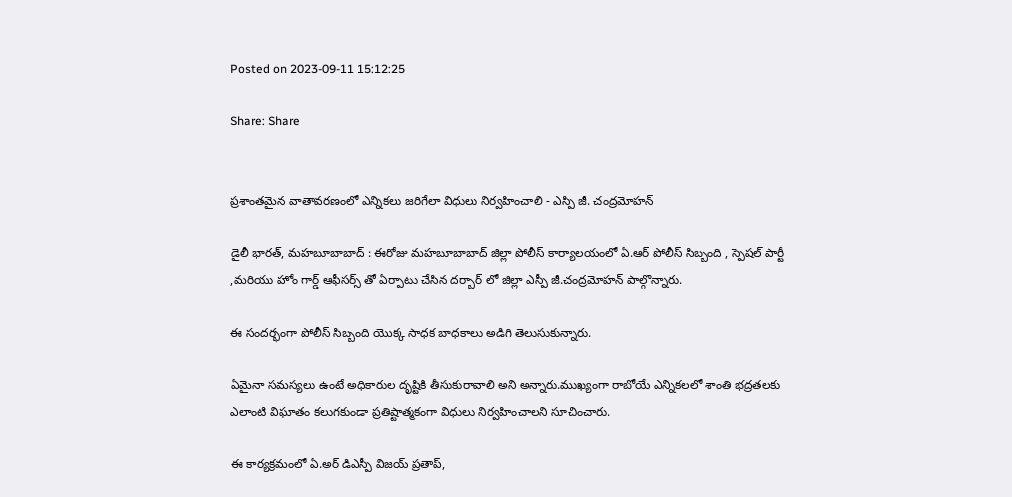Posted on 2023-09-11 15:12:25

Share: Share


ప్రశాంతమైన వాతావరణంలో ఎన్నికలు జరిగేలా విధులు నిర్వహించాలి - ఎస్పి జీ. చంద్రమోహన్

డైలీ భారత్, మహబూబాబాద్ : ఈరోజు మహబూబాబాద్ జిల్లా పోలీస్ కార్యాలయంలో ఏ.ఆర్ పోలీస్ సిబ్బంది , స్పెషల్ పార్టీ ,మరియు హోం గార్డ్ ఆఫీసర్స్ తో ఏర్పాటు చేసిన దర్బార్ లో జిల్లా ఎస్పీ జీ.చంద్రమోహన్ పాల్గొన్నారు.

ఈ సందర్భంగా పోలీస్ సిబ్బంది యొక్క సాధక బాధకాలు అడిగి తెలుసుకున్నారు.

ఏమైనా సమస్యలు ఉంటే అధికారుల దృష్టికి తీసుకురావాలి అని అన్నారు.ముఖ్యంగా రాబోయే ఎన్నికలలో శాంతి భద్రతలకు ఎలాంటి విఘాతం కలుగకుండా ప్రతిష్టాత్మకంగా విధులు నిర్వహించాలని సూచించారు.

ఈ కార్యక్రమంలో ఏ.అర్ డిఎస్పీ విజయ్ ప్రతాప్,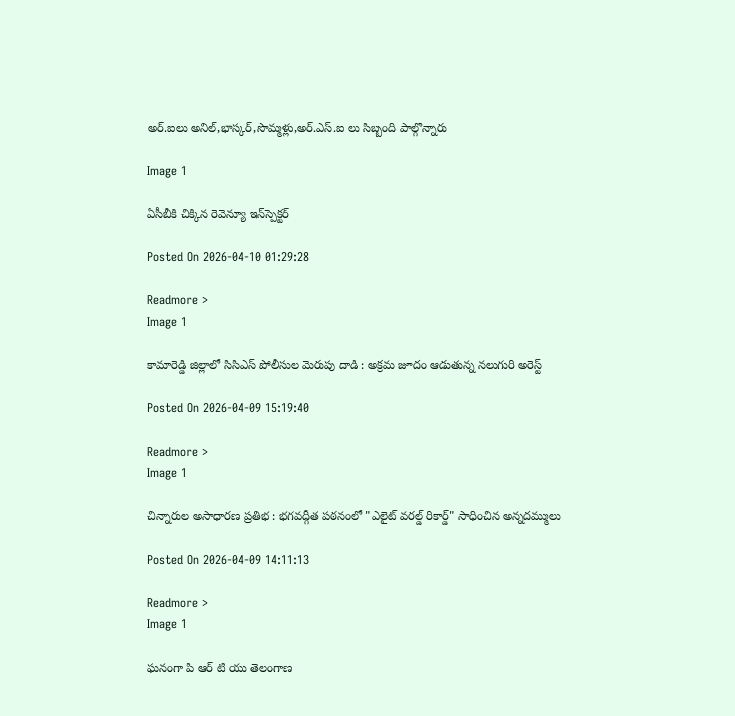అర్.ఐలు అనిల్,భాస్కర్,సొమ్మళ్లు,అర్.ఎస్.ఐ లు సిబ్బంది పాల్గొన్నారు

Image 1

ఏసీబీకి చిక్కిన రెవెన్యూ ఇన్‌స్పెక్టర్

Posted On 2026-04-10 01:29:28

Readmore >
Image 1

కామారెడ్డి జిల్లాలో సిసిఎస్ పోలీసుల మెరుపు దాడి : అక్రమ జూదం ఆడుతున్న నలుగురి అరెస్ట్

Posted On 2026-04-09 15:19:40

Readmore >
Image 1

చిన్నారుల అసాధారణ ప్రతిభ : భగవద్గీత పఠనంలో "ఎలైట్ వరల్డ్ రికార్డ్" సాధించిన అన్నదమ్ములు

Posted On 2026-04-09 14:11:13

Readmore >
Image 1

ఘనంగా పి ఆర్ టి యు తెలంగాణ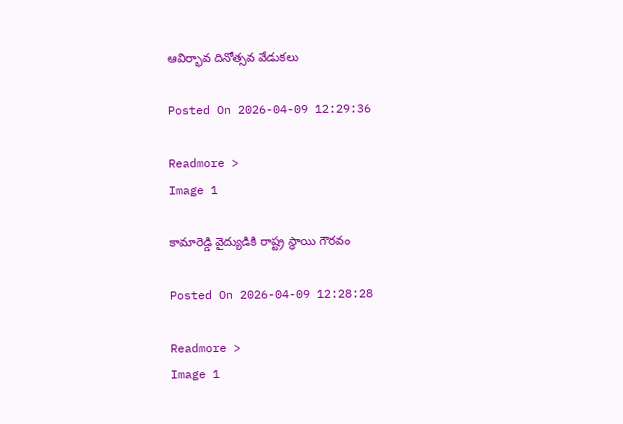ఆవిర్భావ దినోత్సవ వేడుకలు

Posted On 2026-04-09 12:29:36

Readmore >
Image 1

కామారెడ్డి వైద్యుడికి రాష్ట్ర స్థాయి గౌరవం

Posted On 2026-04-09 12:28:28

Readmore >
Image 1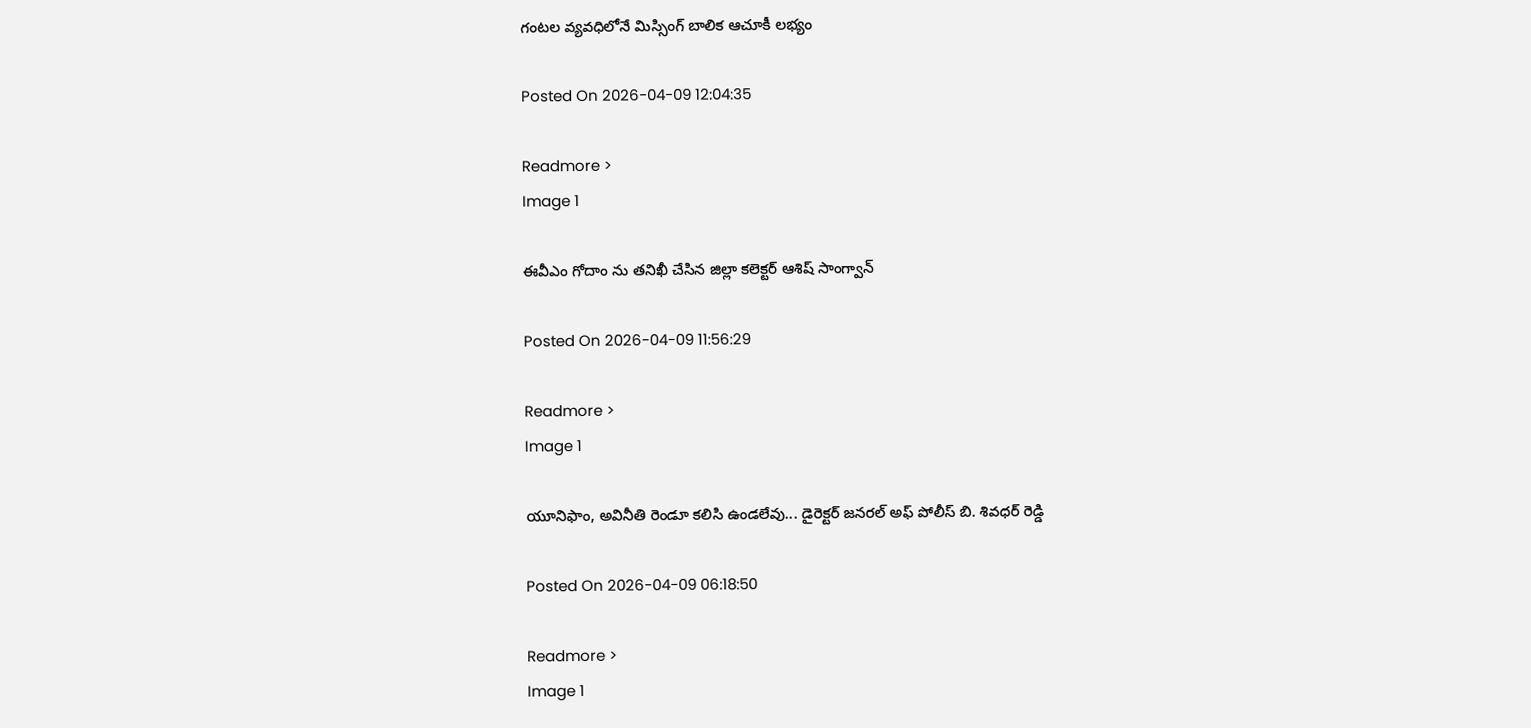గంటల వ్యవధిలోనే మిస్సింగ్ బాలిక ఆచూకీ లభ్యం

Posted On 2026-04-09 12:04:35

Readmore >
Image 1

ఈవీఎం గోదాం ను తనిఖీ చేసిన జిల్లా కలెక్టర్ ఆశిష్ సాంగ్వాన్

Posted On 2026-04-09 11:56:29

Readmore >
Image 1

యూనిఫాం, అవినీతి రెండూ కలిసి ఉండలేవు... డైరెక్టర్ జనరల్ అఫ్ పోలీస్ బి. శివధర్ రెడ్డి

Posted On 2026-04-09 06:18:50

Readmore >
Image 1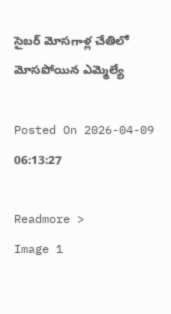సైబర్ మోసగాళ్ల చేతిలో మోసపోయిన ఎమ్మెల్యే

Posted On 2026-04-09 06:13:27

Readmore >
Image 1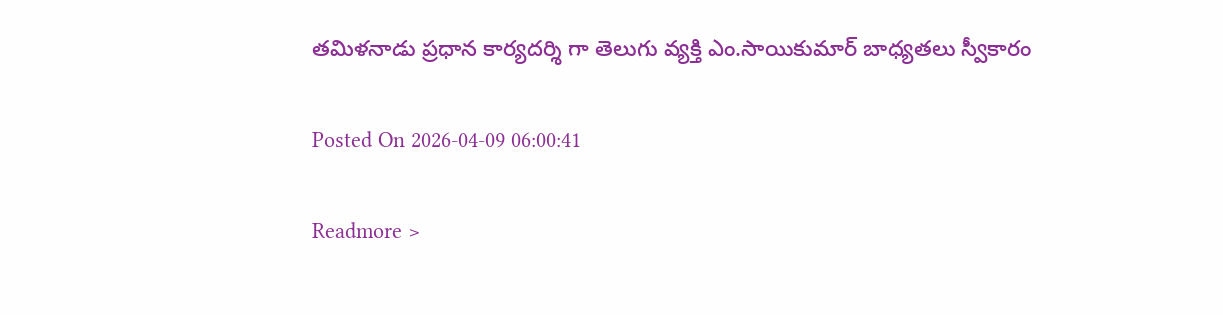తమిళనాడు ప్రధాన కార్యదర్శి గా తెలుగు వ్యక్తి ఎం.సాయికుమార్ బాధ్యతలు స్వీకారం

Posted On 2026-04-09 06:00:41

Readmore >